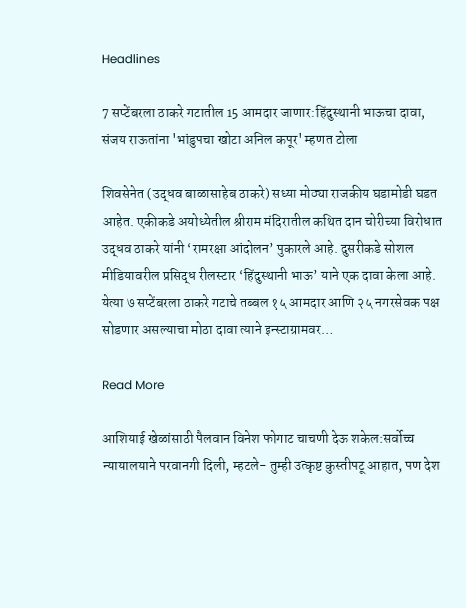Headlines

7 सप्टेंबरला ठाकरे गटातील 15 आमदार जाणार:हिंदुस्थानी भाऊचा दावा, संजय राऊतांना 'भांडुपचा खोटा अनिल कपूर' म्हणत टोला

शिवसेनेत (उद्धव बाळासाहेब ठाकरे) सध्या मोठ्या राजकीय घडामोडी घडत आहेत. एकीकडे अयोध्येतील श्रीराम मंदिरातील कथित दान चोरीच्या विरोधात उद्धव ठाकरे यांनी ‘रामरक्षा आंदोलन’ पुकारले आहे. दुसरीकडे सोशल मीडियावरील प्रसिद्ध रीलस्टार ‘हिंदुस्थानी भाऊ’ याने एक दावा केला आहे. येत्या ७ सप्टेंबरला ठाकरे गटाचे तब्बल १५ आमदार आणि २५ नगरसेवक पक्ष सोडणार असल्याचा मोठा दावा त्याने इन्स्टाग्रामवर…

Read More

आशियाई खेळांसाठी पैलवान विनेश फोगाट चाचणी देऊ शकेल:सर्वोच्च न्यायालयाने परवानगी दिली, म्हटले- तुम्ही उत्कृष्ट कुस्तीपटू आहात, पण देश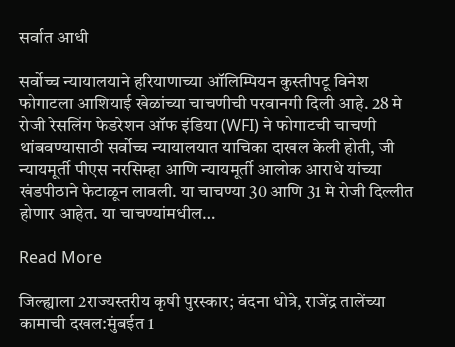सर्वात आधी

सर्वोच्च न्यायालयाने हरियाणाच्या ऑलिम्पियन कुस्तीपटू विनेश फोगाटला आशियाई खेळांच्या चाचणीची परवानगी दिली आहे. 28 मे रोजी रेसलिंग फेडरेशन ऑफ इंडिया (WFI) ने फोगाटची चाचणी थांबवण्यासाठी सर्वोच्च न्यायालयात याचिका दाखल केली होती, जी न्यायमूर्ती पीएस नरसिम्हा आणि न्यायमूर्ती आलोक आराधे यांच्या खंडपीठाने फेटाळून लावली. या चाचण्या 30 आणि 31 मे रोजी दिल्लीत होणार आहेत. या चाचण्यांमधील…

Read More

जिल्ह्याला 2राज्यस्तरीय कृषी पुरस्कार; वंदना धोत्रे, राजेंद्र तालेंच्या कामाची दखल:मुंबईत 1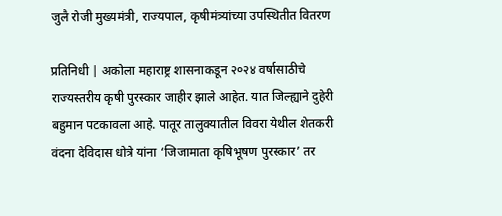जुलै रोजी मुख्यमंत्री, राज्यपाल, कृषीमंत्र्यांच्या उपस्थितीत वितरण

प्रतिनिधी | अकोला महाराष्ट्र शासनाकडून २०२४ वर्षासाठीचे राज्यस्तरीय कृषी पुरस्कार जाहीर झाले आहेत. यात जिल्ह्याने दुहेरी बहुमान पटकावला आहे. पातूर तालुक्यातील विवरा येथील शेतकरी वंदना देविदास धोत्रे यांना ‘जिजामाता कृषिभूषण पुरस्कार’ तर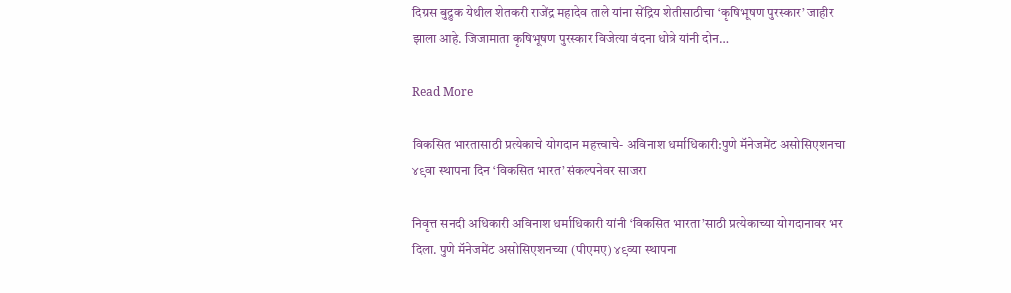दिग्रस बुद्रुक येथील शेतकरी राजेंद्र महादेव ताले यांना सेंद्रिय शेतीसाठीचा ‘कृषिभूषण पुरस्कार’ जाहीर झाला आहे. जिजामाता कृषिभूषण पुरस्कार विजेत्या वंदना धोत्रे यांनी दोन…

Read More

विकसित भारतासाठी प्रत्येकाचे योगदान महत्त्वाचे- अविनाश धर्माधिकारी:पुणे मॅनेजमेंट असोसिएशनचा ४९वा स्थापना दिन ‘विकसित भारत’ संकल्पनेवर साजरा

निवृत्त सनदी अधिकारी अविनाश धर्माधिकारी यांनी ‘विकसित भारता’साठी प्रत्येकाच्या योगदानावर भर दिला. पुणे मॅनेजमेंट असोसिएशनच्या (पीएमए) ४९व्या स्थापना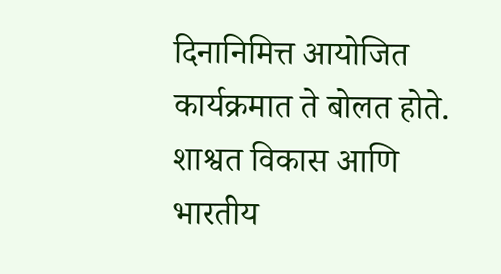दिनानिमित्त आयोजित कार्यक्रमात ते बोलत होते. शाश्वत विकास आणि भारतीय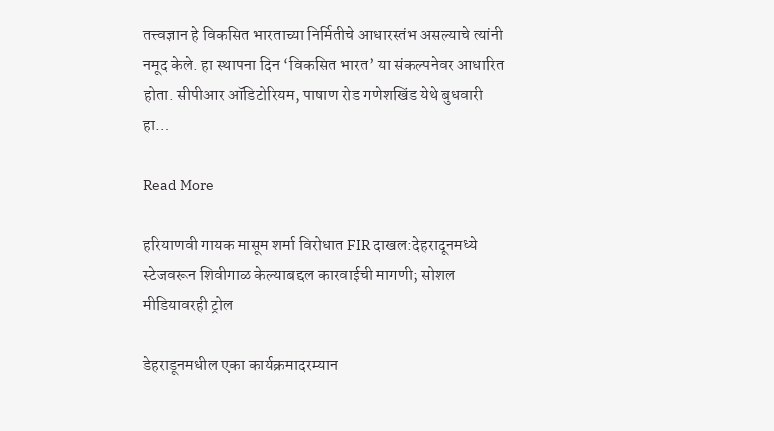तत्त्वज्ञान हे विकसित भारताच्या निर्मितीचे आधारस्तंभ असल्याचे त्यांनी नमूद केले. हा स्थापना दिन ‘विकसित भारत’ या संकल्पनेवर आधारित होता. सीपीआर ऑडिटोरियम, पाषाण रोड गणेशखिंड येथे बुधवारी हा…

Read More

हरियाणवी गायक मासूम शर्मा विरोधात FIR दाखल:देहरादूनमध्ये स्टेजवरून शिवीगाळ केल्याबद्दल कारवाईची मागणी; सोशल मीडियावरही ट्रोल

डेहराडूनमधील एका कार्यक्रमादरम्यान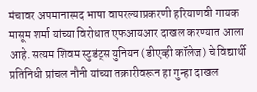मंचावर अपमानास्पद भाषा वापरल्याप्रकरणी हरियाणवी गायक मासूम शर्मा यांच्या विरोधात एफआयआर दाखल करण्यात आला आहे. सत्यम शिवम स्टुडंट्स युनियन (डीएव्ही कॉलेज) चे विद्यार्थी प्रतिनिधी प्रांचल नौनी यांच्या तक्रारीवरून हा गुन्हा दाखल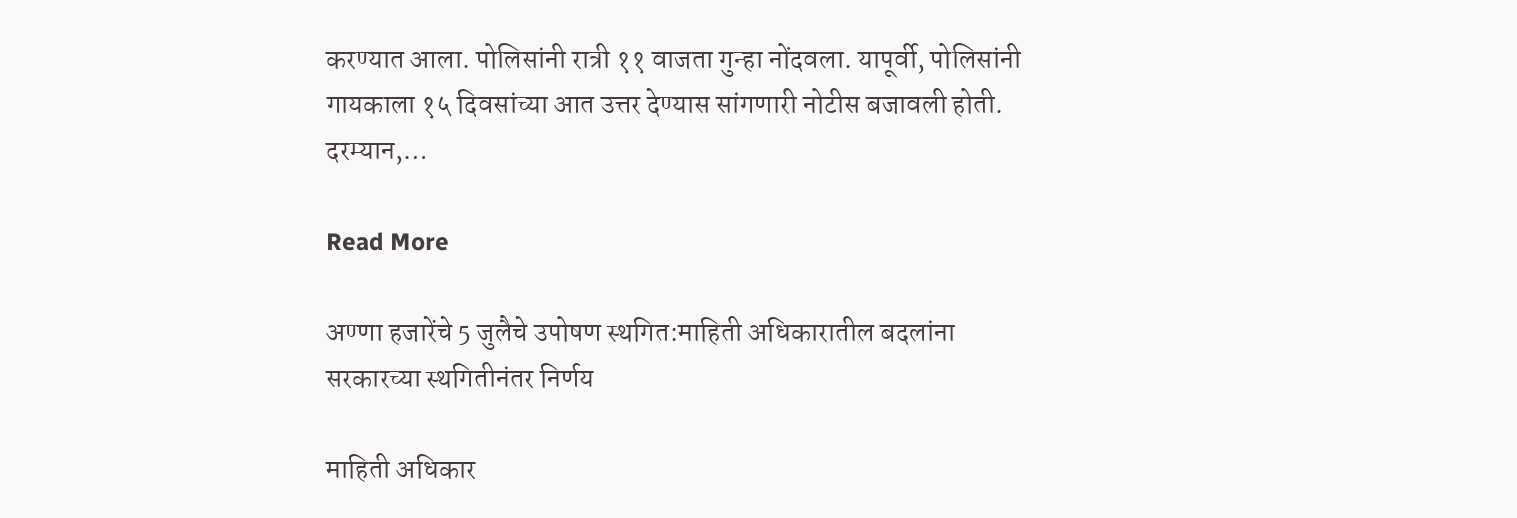करण्यात आला. पोलिसांनी रात्री ११ वाजता गुन्हा नोंदवला. यापूर्वी, पोलिसांनी गायकाला १५ दिवसांच्या आत उत्तर देण्यास सांगणारी नोटीस बजावली होती. दरम्यान,…

Read More

अण्णा हजारेंचे 5 जुलैचे उपोषण स्थगित:माहिती अधिकारातील बदलांना सरकारच्या स्थगितीनंतर निर्णय

माहिती अधिकार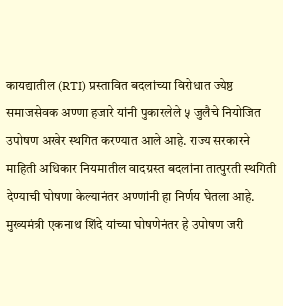कायद्यातील (RTI) प्रस्तावित बदलांच्या विरोधात ज्येष्ठ समाजसेवक अण्णा हजारे यांनी पुकारलेले ५ जुलैचे नियोजित उपोषण अखेर स्थगित करण्यात आले आहे. राज्य सरकारने माहिती अधिकार नियमातील वादग्रस्त बदलांना तात्पुरती स्थगिती देण्याची घोषणा केल्यानंतर अण्णांनी हा निर्णय घेतला आहे. मुख्यमंत्री एकनाथ शिंदे यांच्या घोषणेनंतर हे उपोषण जरी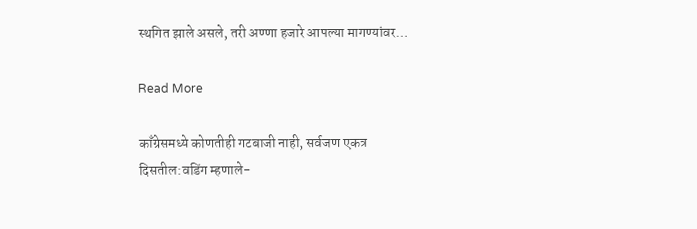स्थगित झाले असले, तरी अण्णा हजारे आपल्या मागण्यांवर…

Read More

काँग्रेसमध्ये कोणतीही गटबाजी नाही, सर्वजण एकत्र दिसतील:वडिंग म्हणाले-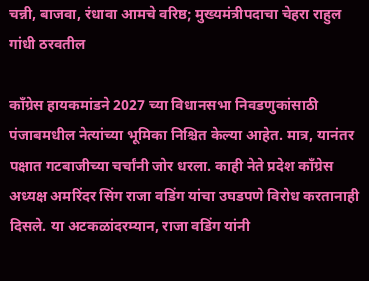चन्नी, बाजवा, रंधावा आमचे वरिष्ठ; मुख्यमंत्रीपदाचा चेहरा राहुल गांधी ठरवतील

काँग्रेस हायकमांडने 2027 च्या विधानसभा निवडणुकांसाठी पंजाबमधील नेत्यांच्या भूमिका निश्चित केल्या आहेत. मात्र, यानंतर पक्षात गटबाजीच्या चर्चांनी जोर धरला. काही नेते प्रदेश काँग्रेस अध्यक्ष अमरिंदर सिंग राजा वडिंग यांचा उघडपणे विरोध करतानाही दिसले. या अटकळांदरम्यान, राजा वडिंग यांनी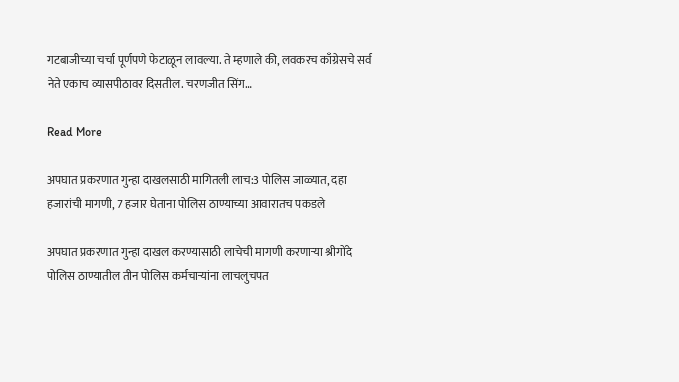गटबाजीच्या चर्चा पूर्णपणे फेटाळून लावल्या. ते म्हणाले की, लवकरच काँग्रेसचे सर्व नेते एकाच व्यासपीठावर दिसतील. चरणजीत सिंग…

Read More

अपघात प्रकरणात गुन्हा दाखलसाठी मागितली लाच:3 पोलिस जाळ्यात, दहा हजारांची मागणी, 7 हजार घेताना पोलिस ठाण्याच्या आवारातच पकडले

अपघात प्रकरणात गुन्हा दाखल करण्यासाठी लाचेची मागणी करणाऱ्या श्रीगोंदे पोलिस ठाण्यातील तीन पोलिस कर्मचाऱ्यांना लाचलुचपत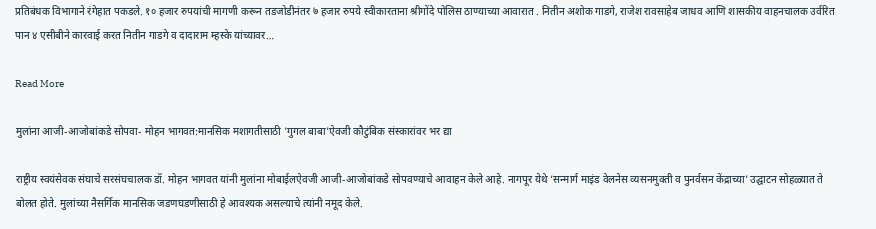प्रतिबंधक विभागाने रंगेहात पकडले. १० हजार रुपयांची मागणी करून तडजोडीनंतर ७ हजार रुपये स्वीकारताना श्रीगोंदे पोलिस ठाण्याच्या आवारात . नितीन अशोक गाडगे, राजेश रावसाहेब जाधव आणि शासकीय वाहनचालक उर्वरित पान ४ एसीबीने कारवाई करत नितीन गाडगे व दादाराम म्हस्के यांच्यावर…

Read More

मुलांना आजी-आजोबांकडे सोपवा- मोहन भागवत:मानसिक मशागतीसाठी 'गुगल बाबा'ऐवजी कौटुंबिक संस्कारांवर भर द्या

राष्ट्रीय स्वयंसेवक संघाचे सरसंघचालक डॉ. मोहन भागवत यांनी मुलांना मोबाईलऐवजी आजी-आजोबांकडे सोपवण्याचे आवाहन केले आहे. नागपूर येथे ‘सन्मार्ग माइंड वेलनेस व्यसनमुक्ती व पुनर्वसन केंद्राच्या’ उद्घाटन सोहळ्यात ते बोलत होते. मुलांच्या नैसर्गिक मानसिक जडणघडणीसाठी हे आवश्यक असल्याचे त्यांनी नमूद केले.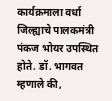कार्यक्रमाला वर्धा जिल्ह्याचे पालकमंत्री पंकज भोयर उपस्थित होते. डॉ. भागवत म्हणाले की,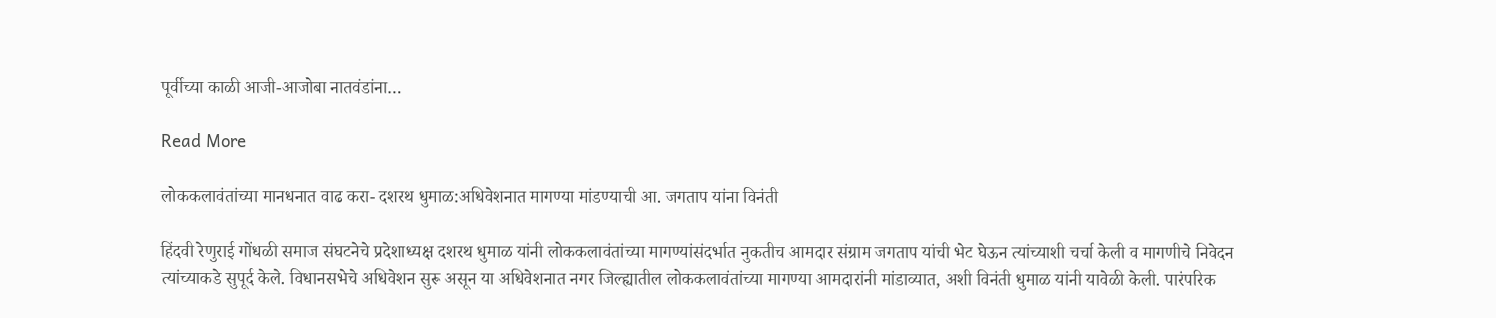पूर्वीच्या काळी आजी-आजोबा नातवंडांना…

Read More

लोककलावंतांच्या मानधनात वाढ करा- दशरथ धुमाळ:अधिवेशनात मागण्या मांडण्याची आ. जगताप यांना विनंती

हिंदवी रेणुराई गोंधळी समाज संघटनेचे प्रदेशाध्यक्ष दशरथ धुमाळ यांनी लोककलावंतांच्या मागण्यांसंदर्भात नुकतीच आमदार संग्राम जगताप यांची भेट घेऊन त्यांच्याशी चर्चा केली व मागणीचे निवेदन त्यांच्याकडे सुपूर्द केले. विधानसभेचे अधिवेशन सुरू असून या अधिवेशनात नगर जिल्ह्यातील लोककलावंतांच्या मागण्या आमदारांनी मांडाव्यात, अशी विनंती धुमाळ यांनी यावेळी केली. पारंपरिक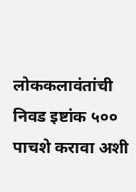लोककलावंतांची निवड इष्टांक ५०० पाचशे करावा अशी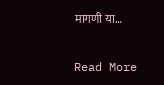मागणी या…

Read More